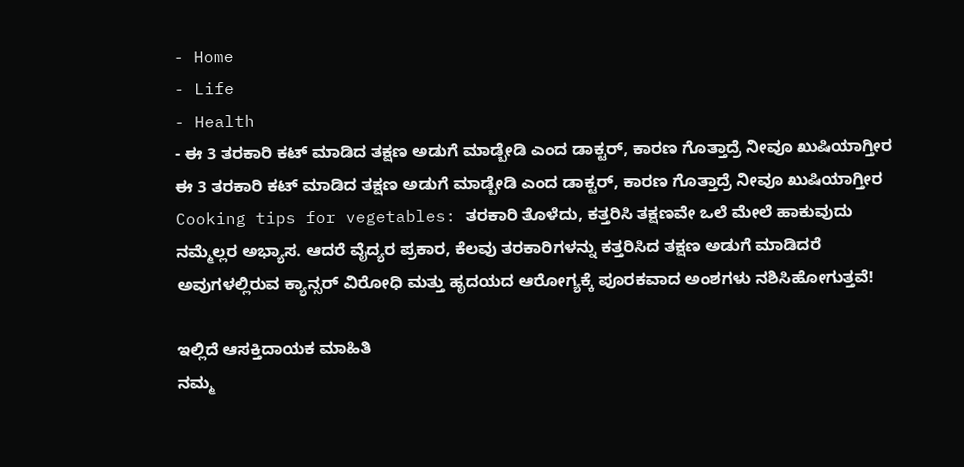- Home
- Life
- Health
- ಈ 3 ತರಕಾರಿ ಕಟ್ ಮಾಡಿದ ತಕ್ಷಣ ಅಡುಗೆ ಮಾಡ್ಬೇಡಿ ಎಂದ ಡಾಕ್ಟರ್, ಕಾರಣ ಗೊತ್ತಾದ್ರೆ ನೀವೂ ಖುಷಿಯಾಗ್ತೀರ
ಈ 3 ತರಕಾರಿ ಕಟ್ ಮಾಡಿದ ತಕ್ಷಣ ಅಡುಗೆ ಮಾಡ್ಬೇಡಿ ಎಂದ ಡಾಕ್ಟರ್, ಕಾರಣ ಗೊತ್ತಾದ್ರೆ ನೀವೂ ಖುಷಿಯಾಗ್ತೀರ
Cooking tips for vegetables: ತರಕಾರಿ ತೊಳೆದು, ಕತ್ತರಿಸಿ ತಕ್ಷಣವೇ ಒಲೆ ಮೇಲೆ ಹಾಕುವುದು ನಮ್ಮೆಲ್ಲರ ಅಭ್ಯಾಸ. ಆದರೆ ವೈದ್ಯರ ಪ್ರಕಾರ, ಕೆಲವು ತರಕಾರಿಗಳನ್ನು ಕತ್ತರಿಸಿದ ತಕ್ಷಣ ಅಡುಗೆ ಮಾಡಿದರೆ ಅವುಗಳಲ್ಲಿರುವ ಕ್ಯಾನ್ಸರ್ ವಿರೋಧಿ ಮತ್ತು ಹೃದಯದ ಆರೋಗ್ಯಕ್ಕೆ ಪೂರಕವಾದ ಅಂಶಗಳು ನಶಿಸಿಹೋಗುತ್ತವೆ!

ಇಲ್ಲಿದೆ ಆಸಕ್ತಿದಾಯಕ ಮಾಹಿತಿ
ನಮ್ಮ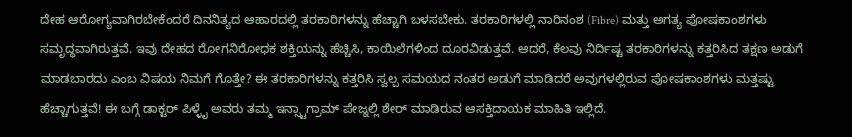ದೇಹ ಆರೋಗ್ಯವಾಗಿರಬೇಕೆಂದರೆ ದಿನನಿತ್ಯದ ಆಹಾರದಲ್ಲಿ ತರಕಾರಿಗಳನ್ನು ಹೆಚ್ಚಾಗಿ ಬಳಸಬೇಕು. ತರಕಾರಿಗಳಲ್ಲಿ ನಾರಿನಂಶ (Fibre) ಮತ್ತು ಅಗತ್ಯ ಪೋಷಕಾಂಶಗಳು ಸಮೃದ್ಧವಾಗಿರುತ್ತವೆ. ಇವು ದೇಹದ ರೋಗನಿರೋಧಕ ಶಕ್ತಿಯನ್ನು ಹೆಚ್ಚಿಸಿ, ಕಾಯಿಲೆಗಳಿಂದ ದೂರವಿಡುತ್ತವೆ. ಆದರೆ, ಕೆಲವು ನಿರ್ದಿಷ್ಟ ತರಕಾರಿಗಳನ್ನು ಕತ್ತರಿಸಿದ ತಕ್ಷಣ ಅಡುಗೆ ಮಾಡಬಾರದು ಎಂಬ ವಿಷಯ ನಿಮಗೆ ಗೊತ್ತೇ? ಈ ತರಕಾರಿಗಳನ್ನು ಕತ್ತರಿಸಿ ಸ್ವಲ್ಪ ಸಮಯದ ನಂತರ ಅಡುಗೆ ಮಾಡಿದರೆ ಅವುಗಳಲ್ಲಿರುವ ಪೋಷಕಾಂಶಗಳು ಮತ್ತಷ್ಟು ಹೆಚ್ಚಾಗುತ್ತವೆ! ಈ ಬಗ್ಗೆ ಡಾಕ್ಟರ್ ಪಿಳ್ಳೈ ಅವರು ತಮ್ಮ ಇನ್ಸ್ಟಾಗ್ರಾಮ್ ಪೇಜ್ನಲ್ಲಿ ಶೇರ್ ಮಾಡಿರುವ ಆಸಕ್ತಿದಾಯಕ ಮಾಹಿತಿ ಇಲ್ಲಿದೆ.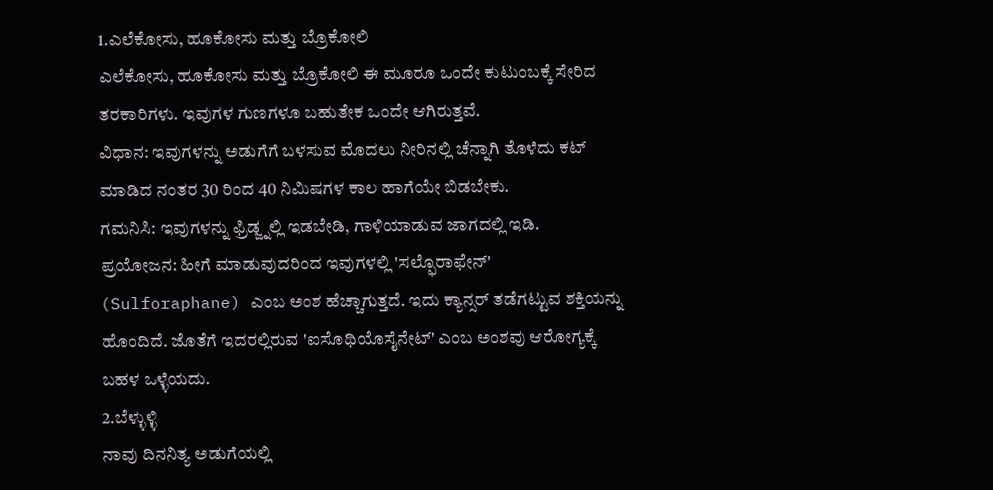1.ಎಲೆಕೋಸು, ಹೂಕೋಸು ಮತ್ತು ಬ್ರೊಕೋಲಿ
ಎಲೆಕೋಸು, ಹೂಕೋಸು ಮತ್ತು ಬ್ರೊಕೋಲಿ ಈ ಮೂರೂ ಒಂದೇ ಕುಟುಂಬಕ್ಕೆ ಸೇರಿದ ತರಕಾರಿಗಳು. ಇವುಗಳ ಗುಣಗಳೂ ಬಹುತೇಕ ಒಂದೇ ಆಗಿರುತ್ತವೆ.
ವಿಧಾನ: ಇವುಗಳನ್ನು ಅಡುಗೆಗೆ ಬಳಸುವ ಮೊದಲು ನೀರಿನಲ್ಲಿ ಚೆನ್ನಾಗಿ ತೊಳೆದು ಕಟ್ ಮಾಡಿದ ನಂತರ 30 ರಿಂದ 40 ನಿಮಿಷಗಳ ಕಾಲ ಹಾಗೆಯೇ ಬಿಡಬೇಕು.
ಗಮನಿಸಿ: ಇವುಗಳನ್ನು ಫ್ರಿಡ್ಜ್ನಲ್ಲಿ ಇಡಬೇಡಿ, ಗಾಳಿಯಾಡುವ ಜಾಗದಲ್ಲಿ ಇಡಿ.
ಪ್ರಯೋಜನ: ಹೀಗೆ ಮಾಡುವುದರಿಂದ ಇವುಗಳಲ್ಲಿ 'ಸಲ್ಫೊರಾಫೇನ್' (Sulforaphane) ಎಂಬ ಅಂಶ ಹೆಚ್ಚಾಗುತ್ತದೆ. ಇದು ಕ್ಯಾನ್ಸರ್ ತಡೆಗಟ್ಟುವ ಶಕ್ತಿಯನ್ನು ಹೊಂದಿದೆ. ಜೊತೆಗೆ ಇದರಲ್ಲಿರುವ 'ಐಸೊಥಿಯೊಸೈನೇಟ್' ಎಂಬ ಅಂಶವು ಆರೋಗ್ಯಕ್ಕೆ ಬಹಳ ಒಳ್ಳೆಯದು.
2.ಬೆಳ್ಳುಳ್ಳಿ
ನಾವು ದಿನನಿತ್ಯ ಅಡುಗೆಯಲ್ಲಿ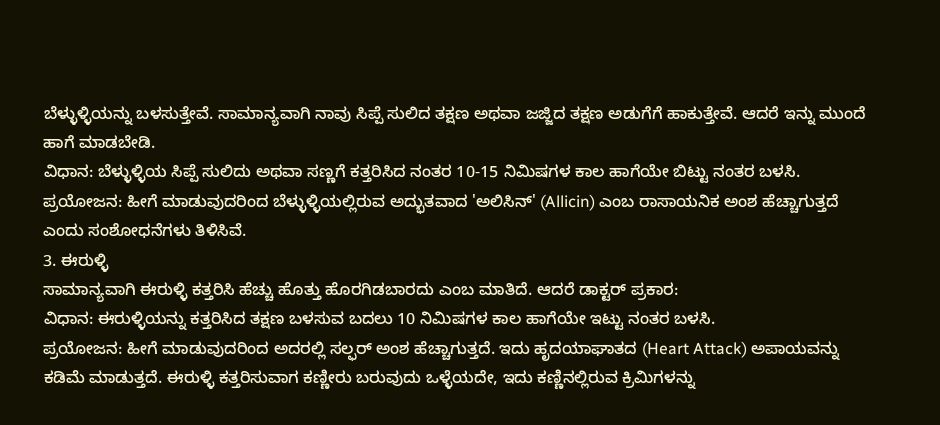ಬೆಳ್ಳುಳ್ಳಿಯನ್ನು ಬಳಸುತ್ತೇವೆ. ಸಾಮಾನ್ಯವಾಗಿ ನಾವು ಸಿಪ್ಪೆ ಸುಲಿದ ತಕ್ಷಣ ಅಥವಾ ಜಜ್ಜಿದ ತಕ್ಷಣ ಅಡುಗೆಗೆ ಹಾಕುತ್ತೇವೆ. ಆದರೆ ಇನ್ನು ಮುಂದೆ ಹಾಗೆ ಮಾಡಬೇಡಿ.
ವಿಧಾನ: ಬೆಳ್ಳುಳ್ಳಿಯ ಸಿಪ್ಪೆ ಸುಲಿದು ಅಥವಾ ಸಣ್ಣಗೆ ಕತ್ತರಿಸಿದ ನಂತರ 10-15 ನಿಮಿಷಗಳ ಕಾಲ ಹಾಗೆಯೇ ಬಿಟ್ಟು ನಂತರ ಬಳಸಿ.
ಪ್ರಯೋಜನ: ಹೀಗೆ ಮಾಡುವುದರಿಂದ ಬೆಳ್ಳುಳ್ಳಿಯಲ್ಲಿರುವ ಅದ್ಭುತವಾದ 'ಅಲಿಸಿನ್' (Allicin) ಎಂಬ ರಾಸಾಯನಿಕ ಅಂಶ ಹೆಚ್ಚಾಗುತ್ತದೆ ಎಂದು ಸಂಶೋಧನೆಗಳು ತಿಳಿಸಿವೆ.
3. ಈರುಳ್ಳಿ
ಸಾಮಾನ್ಯವಾಗಿ ಈರುಳ್ಳಿ ಕತ್ತರಿಸಿ ಹೆಚ್ಚು ಹೊತ್ತು ಹೊರಗಿಡಬಾರದು ಎಂಬ ಮಾತಿದೆ. ಆದರೆ ಡಾಕ್ಟರ್ ಪ್ರಕಾರ:
ವಿಧಾನ: ಈರುಳ್ಳಿಯನ್ನು ಕತ್ತರಿಸಿದ ತಕ್ಷಣ ಬಳಸುವ ಬದಲು 10 ನಿಮಿಷಗಳ ಕಾಲ ಹಾಗೆಯೇ ಇಟ್ಟು ನಂತರ ಬಳಸಿ.
ಪ್ರಯೋಜನ: ಹೀಗೆ ಮಾಡುವುದರಿಂದ ಅದರಲ್ಲಿ ಸಲ್ಫರ್ ಅಂಶ ಹೆಚ್ಚಾಗುತ್ತದೆ. ಇದು ಹೃದಯಾಘಾತದ (Heart Attack) ಅಪಾಯವನ್ನು ಕಡಿಮೆ ಮಾಡುತ್ತದೆ. ಈರುಳ್ಳಿ ಕತ್ತರಿಸುವಾಗ ಕಣ್ಣೀರು ಬರುವುದು ಒಳ್ಳೆಯದೇ, ಇದು ಕಣ್ಣಿನಲ್ಲಿರುವ ಕ್ರಿಮಿಗಳನ್ನು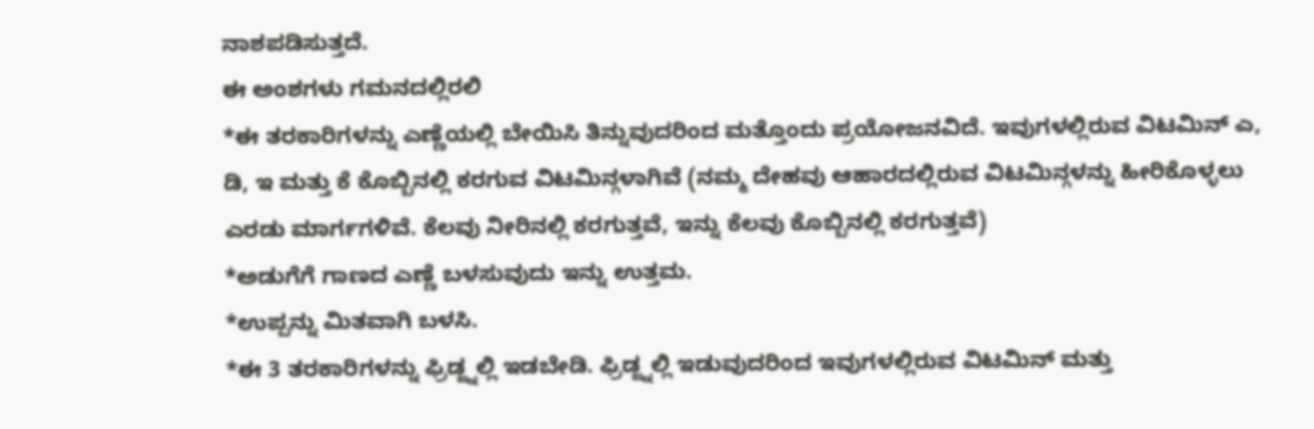ನಾಶಪಡಿಸುತ್ತದೆ.
ಈ ಅಂಶಗಳು ಗಮನದಲ್ಲಿರಲಿ
*ಈ ತರಕಾರಿಗಳನ್ನು ಎಣ್ಣೆಯಲ್ಲಿ ಬೇಯಿಸಿ ತಿನ್ನುವುದರಿಂದ ಮತ್ತೊಂದು ಪ್ರಯೋಜನವಿದೆ. ಇವುಗಳಲ್ಲಿರುವ ವಿಟಮಿನ್ ಎ, ಡಿ, ಇ ಮತ್ತು ಕೆ ಕೊಬ್ಬಿನಲ್ಲಿ ಕರಗುವ ವಿಟಮಿನ್ಗಳಾಗಿವೆ (ನಮ್ಮ ದೇಹವು ಆಹಾರದಲ್ಲಿರುವ ವಿಟಮಿನ್ಗಳನ್ನು ಹೀರಿಕೊಳ್ಳಲು ಎರಡು ಮಾರ್ಗಗಳಿವೆ. ಕೆಲವು ನೀರಿನಲ್ಲಿ ಕರಗುತ್ತವೆ, ಇನ್ನು ಕೆಲವು ಕೊಬ್ಬಿನಲ್ಲಿ ಕರಗುತ್ತವೆ)
*ಅಡುಗೆಗೆ ಗಾಣದ ಎಣ್ಣೆ ಬಳಸುವುದು ಇನ್ನು ಉತ್ತಮ.
*ಉಪ್ಪನ್ನು ಮಿತವಾಗಿ ಬಳಸಿ.
*ಈ 3 ತರಕಾರಿಗಳನ್ನು ಫ್ರಿಡ್ಜ್ನಲ್ಲಿ ಇಡಬೇಡಿ. ಫ್ರಿಡ್ಜ್ನಲ್ಲಿ ಇಡುವುದರಿಂದ ಇವುಗಳಲ್ಲಿರುವ ವಿಟಮಿನ್ ಮತ್ತು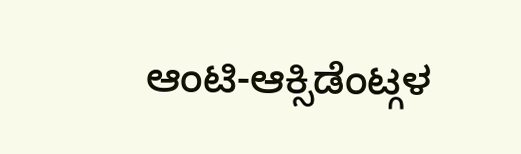ಆಂಟಿ-ಆಕ್ಸಿಡೆಂಟ್ಗಳ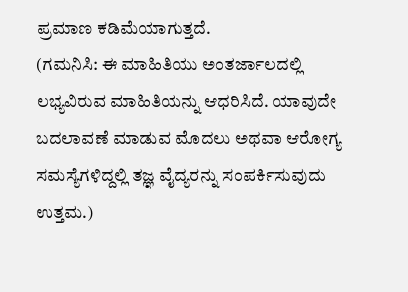ಪ್ರಮಾಣ ಕಡಿಮೆಯಾಗುತ್ತದೆ.
(ಗಮನಿಸಿ: ಈ ಮಾಹಿತಿಯು ಅಂತರ್ಜಾಲದಲ್ಲಿ ಲಭ್ಯವಿರುವ ಮಾಹಿತಿಯನ್ನು ಆಧರಿಸಿದೆ. ಯಾವುದೇ ಬದಲಾವಣೆ ಮಾಡುವ ಮೊದಲು ಅಥವಾ ಆರೋಗ್ಯ ಸಮಸ್ಯೆಗಳಿದ್ದಲ್ಲಿ ತಜ್ಞ ವೈದ್ಯರನ್ನು ಸಂಪರ್ಕಿಸುವುದು ಉತ್ತಮ.)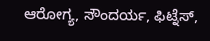ಆರೋಗ್ಯ, ಸೌಂದರ್ಯ, ಫಿಟ್ನೆಸ್,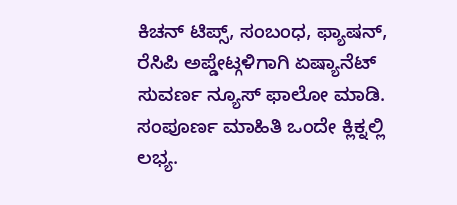ಕಿಚನ್ ಟಿಪ್ಸ್, ಸಂಬಂಧ, ಫ್ಯಾಷನ್, ರೆಸಿಪಿ ಅಪ್ಡೇಟ್ಗಳಿಗಾಗಿ ಏಷ್ಯಾನೆಟ್ ಸುವರ್ಣ ನ್ಯೂಸ್ ಫಾಲೋ ಮಾಡಿ. ಸಂಪೂರ್ಣ ಮಾಹಿತಿ ಒಂದೇ ಕ್ಲಿಕ್ನಲ್ಲಿ ಲಭ್ಯ.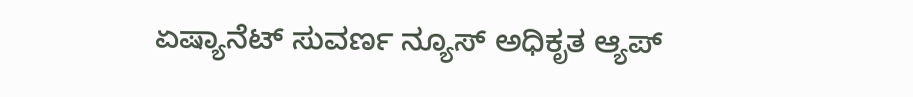ಏಷ್ಯಾನೆಟ್ ಸುವರ್ಣ ನ್ಯೂಸ್ ಅಧಿಕೃತ ಆ್ಯಪ್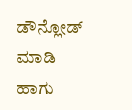ಡೌನ್ಲೋಡ್ ಮಾಡಿ ಹಾಗು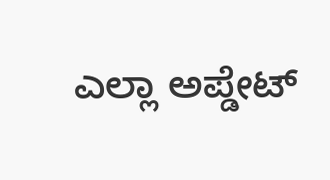ಎಲ್ಲಾ ಅಪ್ಡೇಟ್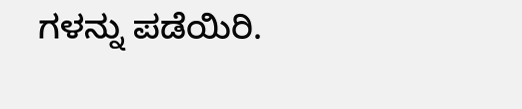ಗಳನ್ನು ಪಡೆಯಿರಿ.